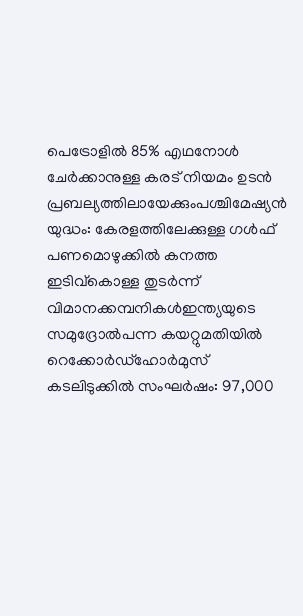പെട്രോളിൽ 85% എഥനോൾ ചേർക്കാനുള്ള കരട് നിയമം ഉടൻ പ്രബല്യത്തിലായേക്കുംപശ്ചിമേഷ്യൻ യുദ്ധം: കേരളത്തിലേക്കുള്ള ഗൾഫ് പണമൊഴുക്കിൽ കനത്ത ഇടിവ്കൊള്ള തുടർന്ന് വിമാനക്കമ്പനികൾഇന്ത്യയുടെ സമുദ്രോൽപന്ന കയറ്റുമതിയിൽ റെക്കോർഡ്ഹോർമുസ് കടലിടുക്കിൽ സംഘർഷം: 97,000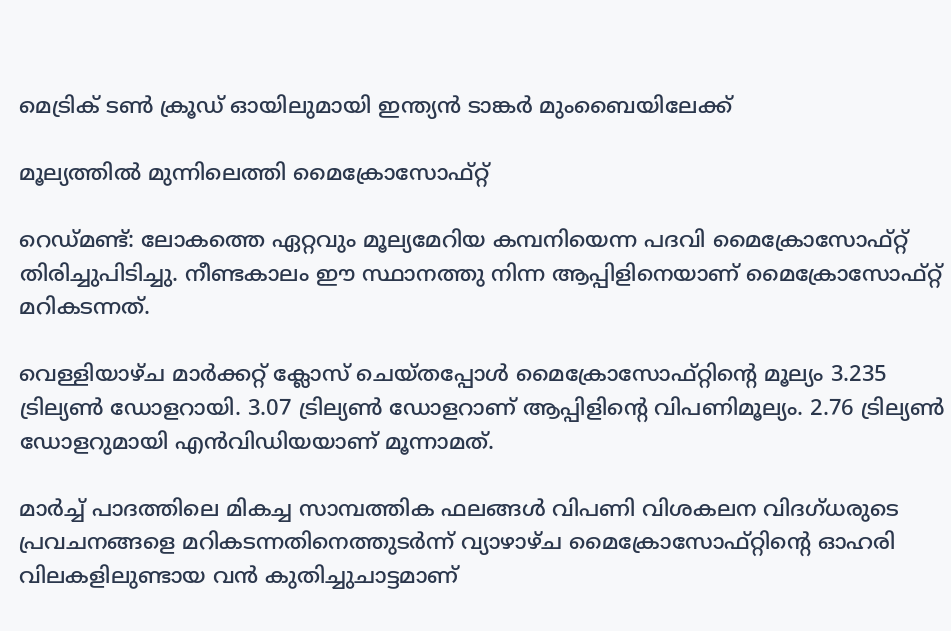മെട്രിക് ടൺ ക്രൂഡ് ഓയിലുമായി ഇന്ത്യൻ ടാങ്കർ മുംബൈയിലേക്ക്

മൂല്യത്തിൽ മുന്നിലെത്തി മൈക്രോസോഫ്റ്റ്

റെഡ്മണ്ട്: ലോകത്തെ ഏറ്റവും മൂല്യമേറിയ കമ്പനിയെന്ന പദവി മൈക്രോസോഫ്റ്റ് തിരിച്ചുപിടിച്ചു. നീണ്ടകാലം ഈ സ്ഥാനത്തു നിന്ന ആപ്പിളിനെയാണ് മൈക്രോസോഫ്റ്റ് മറികടന്നത്.

വെള്ളിയാഴ്ച മാർക്കറ്റ് ക്ലോസ് ചെയ്തപ്പോൾ മൈക്രോസോഫ്റ്റിന്‍റെ മൂല്യം 3.235 ട്രില്യണ്‍ ഡോളറായി. 3.07 ട്രില്യണ്‍ ഡോളറാണ് ആപ്പിളിന്‍റെ വിപണിമൂല്യം. 2.76 ട്രില്യണ്‍ ഡോളറുമായി എൻവിഡിയയാണ് മൂന്നാമത്.

മാർച്ച് പാദത്തിലെ മികച്ച സാമ്പത്തിക ഫലങ്ങൾ വിപണി വിശകലന വിദഗ്ധരുടെ പ്രവചനങ്ങളെ മറികടന്നതിനെത്തുടർന്ന് വ്യാഴാഴ്ച മൈക്രോസോഫ്റ്റിന്‍റെ ഓഹരി വിലകളിലുണ്ടായ വൻ കുതിച്ചുചാട്ടമാണ്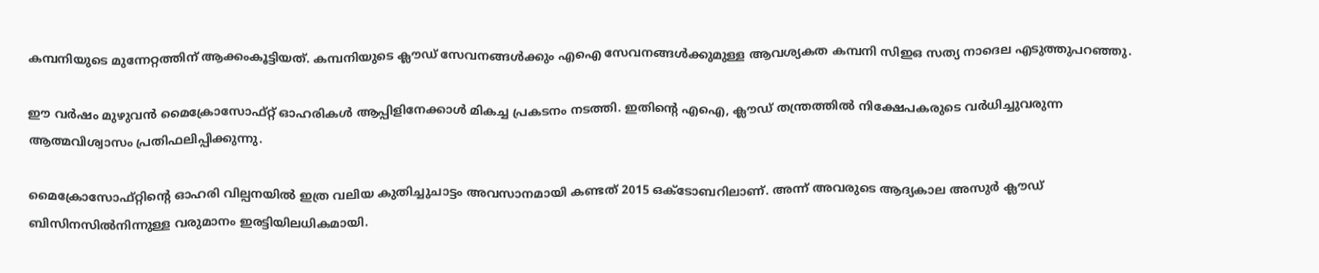കമ്പനിയുടെ മുന്നേറ്റത്തിന് ആക്കംകൂട്ടിയത്. കമ്പനിയുടെ ക്ലൗഡ് സേവനങ്ങൾക്കും എഐ സേവനങ്ങൾക്കുമുള്ള ആവശ്യകത കമ്പനി സിഇഒ സത്യ നാദെല എടുത്തുപറഞ്ഞു.

ഈ വർഷം മുഴുവൻ മൈക്രോസോഫ്റ്റ് ഓഹരികൾ ആപ്പിളിനേക്കാൾ മികച്ച പ്രകടനം നടത്തി. ഇതിന്‍റെ എഐ, ക്ലൗഡ് തന്ത്രത്തിൽ നിക്ഷേപകരുടെ വർധിച്ചുവരുന്ന ആത്മവിശ്വാസം പ്രതിഫലിപ്പിക്കുന്നു.

മൈക്രോസോഫ്റ്റിന്‍റെ ഓഹരി വില്പനയിൽ ഇത്ര വലിയ കുതിച്ചുചാട്ടം അവസാനമായി കണ്ടത് 2015 ഒക്ടോബറിലാണ്. അന്ന് അവരുടെ ആദ്യകാല അസുർ ക്ലൗഡ് ബിസിനസിൽനിന്നുള്ള വരുമാനം ഇരട്ടിയിലധികമായി.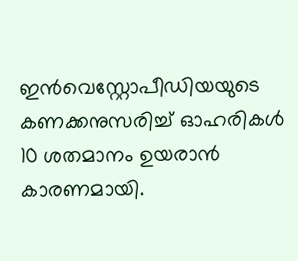ഇൻവെസ്റ്റോപീഡിയയുടെ കണക്കനുസരിച്ച് ഓഹരികൾ 10 ശതമാനം ഉയരാൻ കാരണമായി.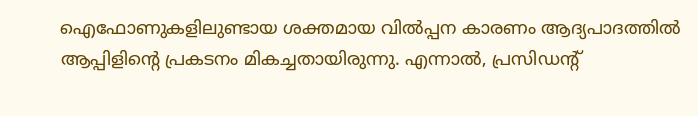ഐഫോണുകളിലുണ്ടായ ശക്തമായ വിൽപ്പന കാരണം ആദ്യപാദത്തിൽ ആപ്പിളിന്‍റെ പ്രകടനം മികച്ചതായിരുന്നു. എന്നാൽ, പ്രസിഡന്‍റ്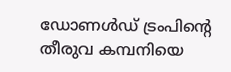ഡോണൾഡ് ട്രംപിന്‍റെ തീരുവ കമ്പനിയെ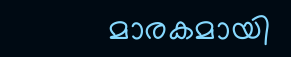മാരകമായി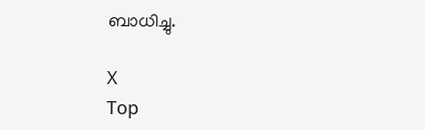ബാധിച്ചു.

X
Top